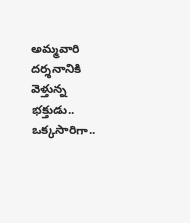అమ్మవారి దర్శనానికి వెళ్తున్న భక్తుడు.. ఒక్కసారిగా..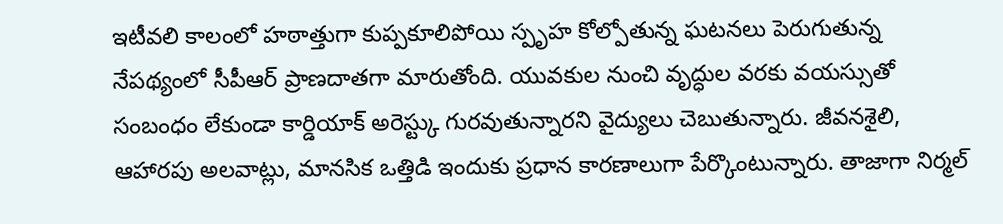ఇటీవలి కాలంలో హఠాత్తుగా కుప్పకూలిపోయి స్పృహ కోల్పోతున్న ఘటనలు పెరుగుతున్న నేపథ్యంలో సీపీఆర్ ప్రాణదాతగా మారుతోంది. యువకుల నుంచి వృద్ధుల వరకు వయస్సుతో సంబంధం లేకుండా కార్డియాక్ అరెస్ట్కు గురవుతున్నారని వైద్యులు చెబుతున్నారు. జీవనశైలి, ఆహారపు అలవాట్లు, మానసిక ఒత్తిడి ఇందుకు ప్రధాన కారణాలుగా పేర్కొంటున్నారు. తాజాగా నిర్మల్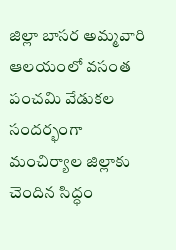జిల్లా బాసర అమ్మవారి ఆలయంలో వసంత పంచమి వేడుకల సందర్భంగా మంచిర్యాల జిల్లాకు చెందిన సిద్ధం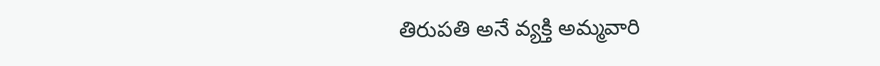తిరుపతి అనే వ్యక్తి అమ్మవారి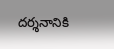దర్శనానికి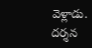వెళ్లాడు. దర్శన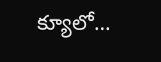క్యూలో…